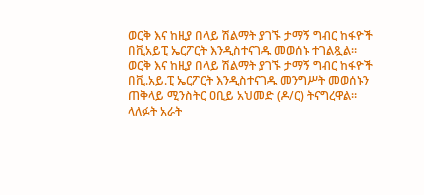ወርቅ እና ከዚያ በላይ ሽልማት ያገኙ ታማኝ ግብር ከፋዮች በቪአይፒ ኤርፖርት እንዲስተናገዱ መወሰኑ ተገልጿል።
ወርቅ እና ከዚያ በላይ ሽልማት ያገኙ ታማኝ ግብር ከፋዮች በቪ.አይ.ፒ ኤርፖርት እንዲስተናገዱ መንግሥት መወሰኑን ጠቅላይ ሚንስትር ዐቢይ አህመድ (ዶ/ር) ትናግረዋል።
ላለፉት አራት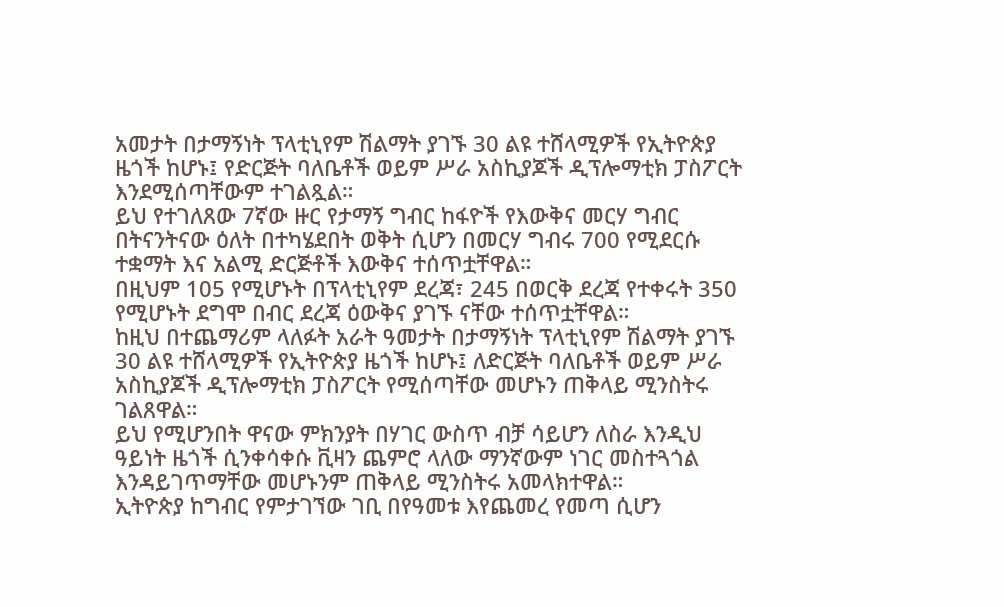አመታት በታማኝነት ፕላቲኒየም ሽልማት ያገኙ 30 ልዩ ተሸላሚዎች የኢትዮጵያ ዜጎች ከሆኑ፤ የድርጅት ባለቤቶች ወይም ሥራ አስኪያጆች ዲፕሎማቲክ ፓስፖርት እንደሚሰጣቸውም ተገልጿል።
ይህ የተገለጸው 7ኛው ዙር የታማኝ ግብር ከፋዮች የእውቅና መርሃ ግብር በትናንትናው ዕለት በተካሄደበት ወቅት ሲሆን በመርሃ ግብሩ 700 የሚደርሱ ተቋማት እና አልሚ ድርጅቶች እውቅና ተሰጥቷቸዋል።
በዚህም 105 የሚሆኑት በፕላቲኒየም ደረጃ፣ 245 በወርቅ ደረጃ የተቀሩት 350 የሚሆኑት ደግሞ በብር ደረጃ ዕውቅና ያገኙ ናቸው ተሰጥቷቸዋል።
ከዚህ በተጨማሪም ላለፉት አራት ዓመታት በታማኝነት ፕላቲኒየም ሽልማት ያገኙ 30 ልዩ ተሸላሚዎች የኢትዮጵያ ዜጎች ከሆኑ፤ ለድርጅት ባለቤቶች ወይም ሥራ አስኪያጆች ዲፕሎማቲክ ፓስፖርት የሚሰጣቸው መሆኑን ጠቅላይ ሚንስትሩ ገልጸዋል።
ይህ የሚሆንበት ዋናው ምክንያት በሃገር ውስጥ ብቻ ሳይሆን ለስራ እንዲህ ዓይነት ዜጎች ሲንቀሳቀሱ ቪዛን ጨምሮ ላለው ማንኛውም ነገር መስተጓጎል እንዳይገጥማቸው መሆኑንም ጠቅላይ ሚንስትሩ አመላክተዋል።
ኢትዮጵያ ከግብር የምታገኘው ገቢ በየዓመቱ እየጨመረ የመጣ ሲሆን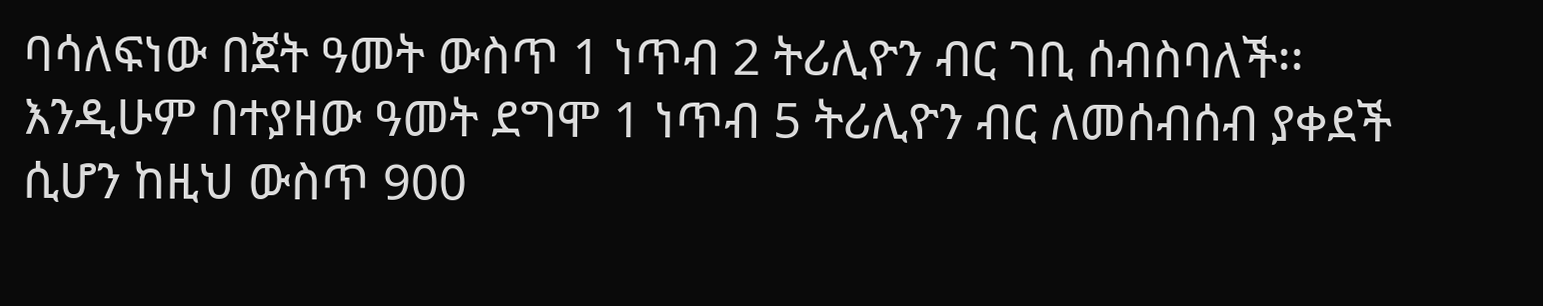ባሳለፍነው በጀት ዓመት ውስጥ 1 ነጥብ 2 ትሪሊዮን ብር ገቢ ሰብስባለች፡፡
እንዲሁም በተያዘው ዓመት ደግሞ 1 ነጥብ 5 ትሪሊዮን ብር ለመሰብሰብ ያቀደች ሲሆን ከዚህ ውስጥ 900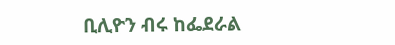ቢሊዮን ብሩ ከፌደራል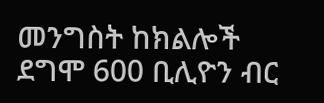መንግስት ከክልሎች ደግሞ 600 ቢሊዮን ብር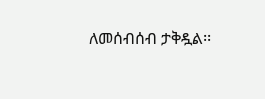ለመሰብሰብ ታቅዷል፡፡